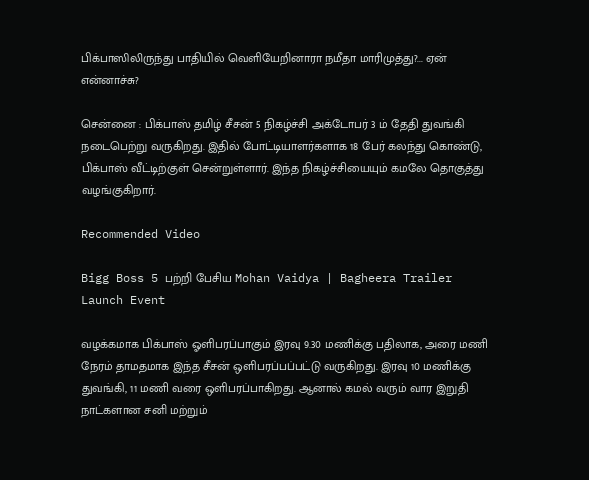பிக்பாஸிலிருந்து பாதியில் வெளியேறினாரா நமீதா மாரிமுத்து?... ஏன் என்னாச்சு?

சென்னை : பிக்பாஸ் தமிழ் சீசன் 5 நிகழ்ச்சி அக்டோபர் 3 ம் தேதி துவங்கி நடைபெற்று வருகிறது. இதில் போட்டியாளர்களாக 18 பேர் கலந்து கொண்டு, பிக்பாஸ் வீட்டிற்குள் சென்றுள்ளார். இந்த நிகழ்ச்சியையும் கமலே தொகுத்து வழங்குகிறார்.

Recommended Video

Bigg Boss 5 பற்றி பேசிய Mohan Vaidya | Bagheera Trailer Launch Event

வழக்கமாக பிக்பாஸ் ஓளிபரப்பாகும் இரவு 9.30 மணிக்கு பதிலாக, அரை மணி நேரம் தாமதமாக இந்த சீசன் ஒளிபரப்பப்பட்டு வருகிறது. இரவு 10 மணிக்கு துவங்கி, 11 மணி வரை ஒளிபரப்பாகிறது. ஆனால் கமல் வரும் வார இறுதி நாட்களான சனி மற்றும்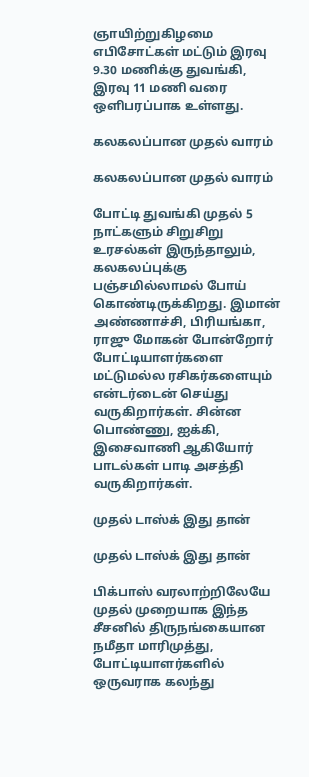ஞாயிற்றுகிழமை எபிசோட்கள் மட்டும் இரவு 9.30 மணிக்கு துவங்கி, இரவு 11 மணி வரை ஒளிபரப்பாக உள்ளது.

கலகலப்பான முதல் வாரம்

கலகலப்பான முதல் வாரம்

போட்டி துவங்கி முதல் 5 நாட்களும் சிறுசிறு உரசல்கள் இருந்தாலும், கலகலப்புக்கு பஞ்சமில்லாமல் போய் கொண்டிருக்கிறது. இமான் அண்ணாச்சி, பிரியங்கா, ராஜு மோகன் போன்றோர் போட்டியாளர்களை மட்டுமல்ல ரசிகர்களையும் என்டர்டைன் செய்து வருகிறார்கள். சின்ன பொண்ணு, ஐக்கி, இசைவாணி ஆகியோர் பாடல்கள் பாடி அசத்தி வருகிறார்கள்.

முதல் டாஸ்க் இது தான்

முதல் டாஸ்க் இது தான்

பிக்பாஸ் வரலாற்றிலேயே முதல் முறையாக இந்த சீசனில் திருநங்கையான நமீதா மாரிமுத்து, போட்டியாளர்களில் ஒருவராக கலந்து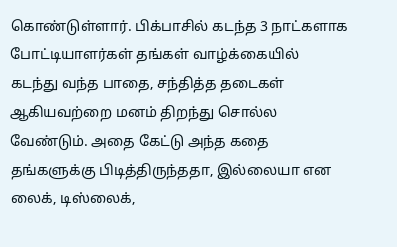கொண்டுள்ளார். பிக்பாசில் கடந்த 3 நாட்களாக போட்டியாளர்கள் தங்கள் வாழ்க்கையில் கடந்து வந்த பாதை, சந்தித்த தடைகள் ஆகியவற்றை மனம் திறந்து சொல்ல வேண்டும். அதை கேட்டு அந்த கதை தங்களுக்கு பிடித்திருந்ததா, இல்லையா என லைக், டிஸ்லைக்,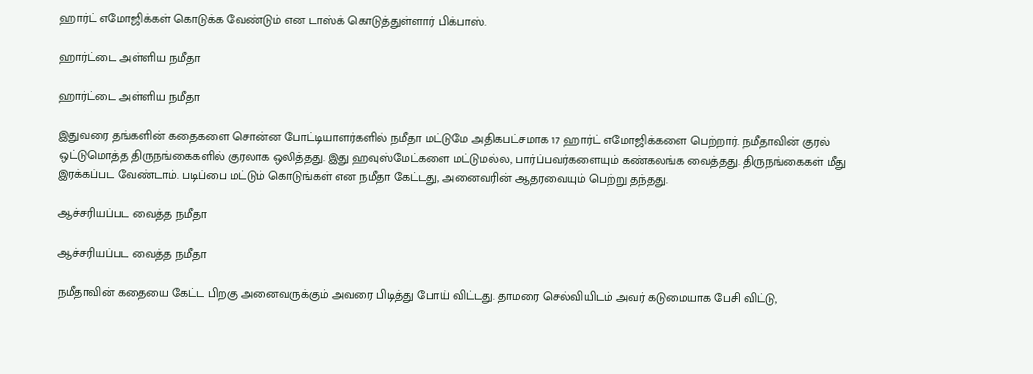ஹார்ட் எமோஜிக்கள் கொடுக்க வேண்டும் என டாஸ்க் கொடுத்துள்ளார் பிக்பாஸ்.

ஹார்ட்டை அள்ளிய நமீதா

ஹார்ட்டை அள்ளிய நமீதா

இதுவரை தங்களின் கதைகளை சொன்ன போட்டியாளர்களில் நமீதா மட்டுமே அதிகபட்சமாக 17 ஹார்ட் எமோஜிக்களை பெற்றார். நமீதாவின் குரல் ஒட்டுமொத்த திருநங்கைகளில் குரலாக ஒலித்தது. இது ஹவுஸ்மேட்களை மட்டுமல்ல, பார்ப்பவர்களையும் கண்கலங்க வைத்தது. திருநங்கைகள் மீது இரக்கப்பட வேண்டாம். படிப்பை மட்டும் கொடுங்கள் என நமீதா கேட்டது, அனைவரின் ஆதரவையும் பெற்று தந்தது.

ஆச்சரியப்பட வைத்த நமீதா

ஆச்சரியப்பட வைத்த நமீதா

நமீதாவின் கதையை கேட்ட பிறகு அனைவருக்கும் அவரை பிடித்து போய் விட்டது. தாமரை செல்வியிடம் அவர் கடுமையாக பேசி விட்டு,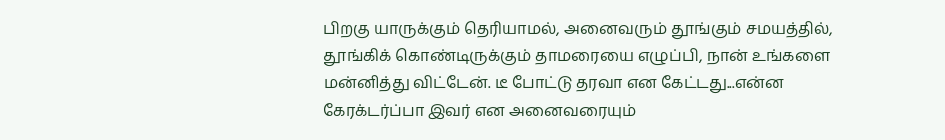பிறகு யாருக்கும் தெரியாமல், அனைவரும் தூங்கும் சமயத்தில், தூங்கிக் கொண்டிருக்கும் தாமரையை எழுப்பி, நான் உங்களை மன்னித்து விட்டேன். டீ போட்டு தரவா என கேட்டது...என்ன கேரக்டர்ப்பா இவர் என அனைவரையும்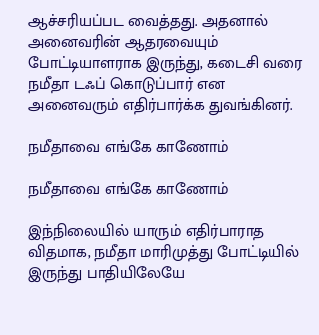ஆச்சரியப்பட வைத்தது. அதனால் அனைவரின் ஆதரவையும் போட்டியாளராக இருந்து, கடைசி வரை நமீதா டஃப் கொடுப்பார் என அனைவரும் எதிர்பார்க்க துவங்கினர்.

நமீதாவை எங்கே காணோம்

நமீதாவை எங்கே காணோம்

இந்நிலையில் யாரும் எதிர்பாராத விதமாக, நமீதா மாரிமுத்து போட்டியில் இருந்து பாதியிலேயே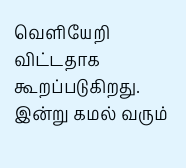வெளியேறி விட்டதாக கூறப்படுகிறது. இன்று கமல் வரும்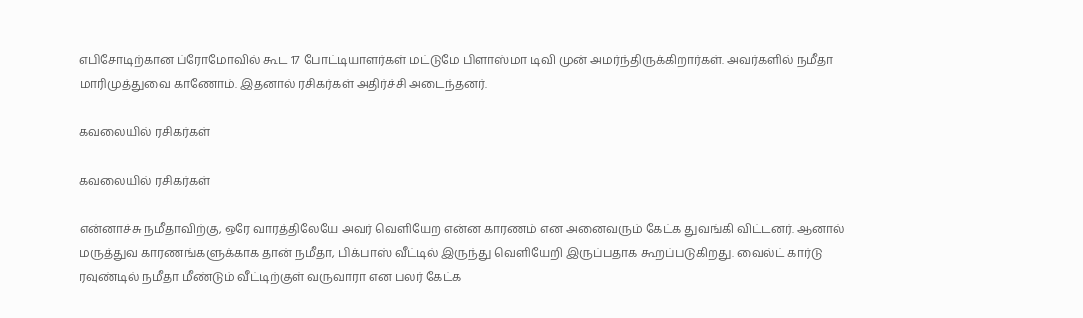எபிசோடிற்கான ப்ரோமோவில் கூட 17 போட்டியாளர்கள் மட்டுமே பிளாஸ்மா டிவி முன் அமர்ந்திருக்கிறார்கள். அவர்களில் நமீதா மாரிமுத்துவை காணோம். இதனால் ரசிகர்கள் அதிர்ச்சி அடைந்தனர்.

கவலையில் ரசிகர்கள்

கவலையில் ரசிகர்கள்

என்னாச்சு நமீதாவிற்கு, ஒரே வாரத்திலேயே அவர் வெளியேற என்ன காரணம் என அனைவரும் கேட்க துவங்கி விட்டனர். ஆனால் மருத்துவ காரணங்களுக்காக தான் நமீதா, பிக்பாஸ் வீட்டில் இருந்து வெளியேறி இருப்பதாக கூறப்படுகிறது. வைல்ட் கார்டு ரவுண்டில் நமீதா மீண்டும் வீட்டிற்குள் வருவாரா என பலர் கேட்க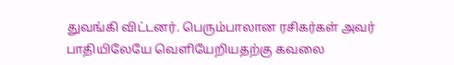துவங்கி விட்டனர். பெரும்பாலான ரசிகர்கள் அவர் பாதியிலேயே வெளியேறியதற்கு கவலை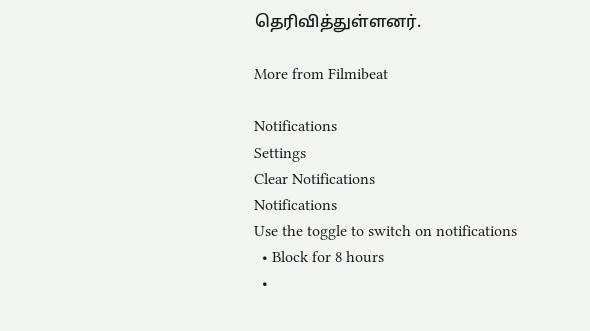தெரிவித்துள்ளனர்.

More from Filmibeat

Notifications
Settings
Clear Notifications
Notifications
Use the toggle to switch on notifications
  • Block for 8 hours
  •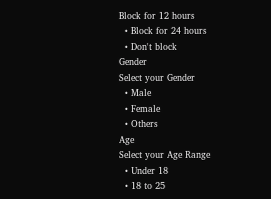Block for 12 hours
  • Block for 24 hours
  • Don't block
Gender
Select your Gender
  • Male
  • Female
  • Others
Age
Select your Age Range
  • Under 18
  • 18 to 25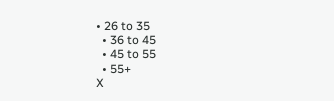• 26 to 35
  • 36 to 45
  • 45 to 55
  • 55+
X